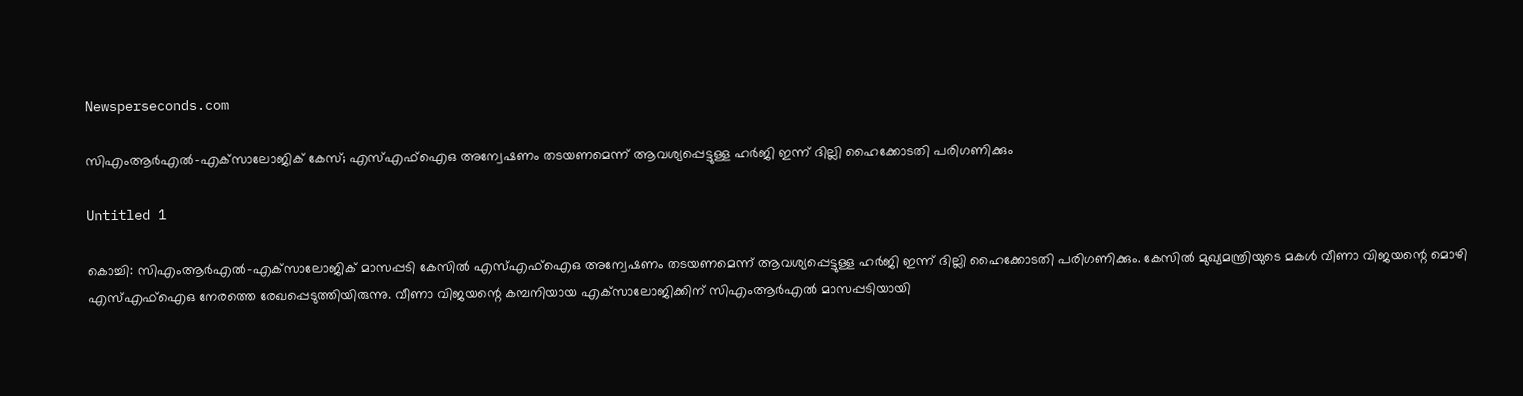Newsperseconds.com

സിഎംആര്‍എല്‍-എക്‌സാലോജിക് കേസ്; എസ്എഫ്‌ഐഒ അന്വേഷണം തടയണമെന്ന് ആവശ്യപ്പെട്ടുള്ള ഹര്‍ജി ഇന്ന് ദില്ലി ഹൈക്കോടതി പരിഗണിക്കും

Untitled 1

കൊച്ചി: സിഎംആര്‍എല്‍-എക്‌സാലോജിക് മാസപ്പടി കേസില്‍ എസ്എഫ്‌ഐഒ അന്വേഷണം തടയണമെന്ന് ആവശ്യപ്പെട്ടുള്ള ഹര്‍ജി ഇന്ന് ദില്ലി ഹൈക്കോടതി പരിഗണിക്കും. കേസില്‍ മുഖ്യമന്ത്രിയുടെ മകള്‍ വീണാ വിജയന്റെ മൊഴി എസ്എഫ്ഐഒ നേരത്തെ രേഖപ്പെടുത്തിയിരുന്നു. വീണാ വിജയന്റെ കമ്പനിയായ എക്‌സാലോജിക്കിന് സിഎംആര്‍എല്‍ മാസപ്പടിയായി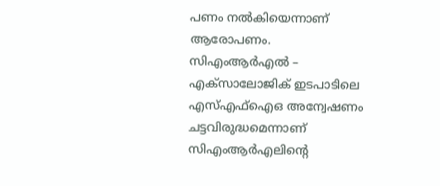പണം നല്‍കിയെന്നാണ് ആരോപണം. സിഎംആര്‍എല്‍ – എക്‌സാലോജിക് ഇടപാടിലെ എസ്എഫ്‌ഐഒ അന്വേഷണം ചട്ടവിരുദ്ധമെന്നാണ് സിഎംആര്‍എലിന്റെ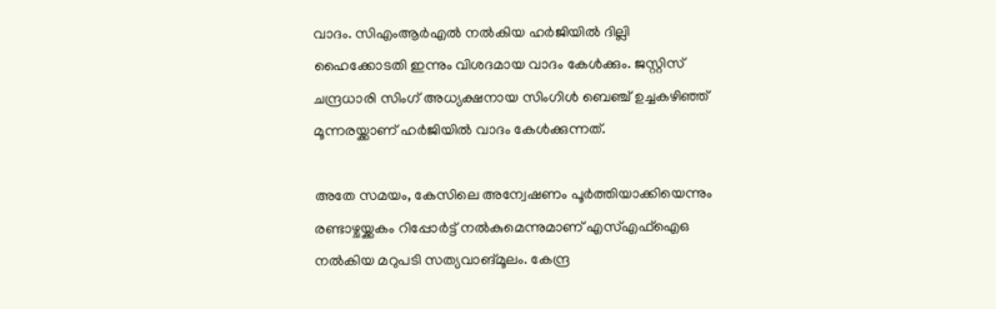വാദം. സിഎംആര്‍എല്‍ നല്‍കിയ ഹര്‍ജിയില്‍ ദില്ലി ഹൈക്കോടതി ഇന്നും വിശദമായ വാദം കേള്‍ക്കും. ജസ്റ്റിസ് ചന്ദ്രധാരി സിംഗ് അധ്യക്ഷനായ സിംഗിള്‍ ബെഞ്ച് ഉച്ചകഴിഞ്ഞ് മൂന്നരയ്ക്കാണ് ഹര്‍ജിയില്‍ വാദം കേള്‍ക്കുന്നത്.

അതേ സമയം, കേസിലെ അന്വേഷണം പൂര്‍ത്തിയാക്കിയെന്നും രണ്ടാഴ്ചയ്ക്കകം റിപ്പോര്‍ട്ട് നല്‍കുമെന്നുമാണ് എസ്എഫ്‌ഐഒ നല്‍കിയ മറുപടി സത്യവാങ്മൂലം. കേന്ദ്ര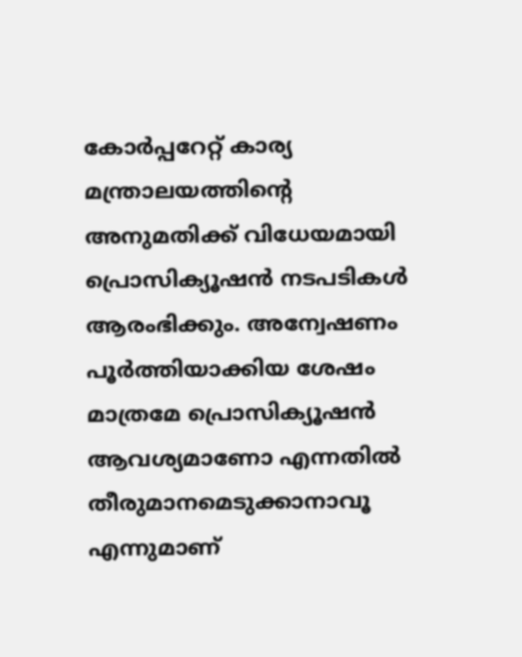കോര്‍പ്പറേറ്റ് കാര്യ മന്ത്രാലയത്തിന്റെ അനുമതിക്ക് വിധേയമായി പ്രൊസിക്യൂഷന്‍ നടപടികള്‍ ആരംഭിക്കും. അന്വേഷണം പൂര്‍ത്തിയാക്കിയ ശേഷം മാത്രമേ പ്രൊസിക്യൂഷന്‍ ആവശ്യമാണോ എന്നതില്‍ തീരുമാനമെടുക്കാനാവൂ എന്നുമാണ്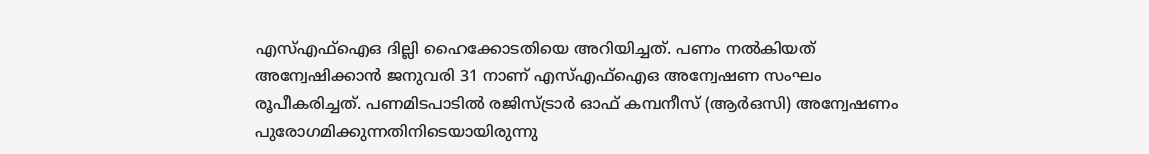എസ്എഫ്‌ഐഒ ദില്ലി ഹൈക്കോടതിയെ അറിയിച്ചത്. പണം നല്‍കിയത് അന്വേഷിക്കാന്‍ ജനുവരി 31 നാണ് എസ്എഫ്‌ഐഒ അന്വേഷണ സംഘം രൂപീകരിച്ചത്. പണമിടപാടില്‍ രജിസ്ട്രാര്‍ ഓഫ് കമ്പനീസ് (ആര്‍ഒസി) അന്വേഷണം പുരോഗമിക്കുന്നതിനിടെയായിരുന്നു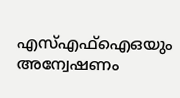എസ്എഫ്‌ഐഒയും അന്വേഷണം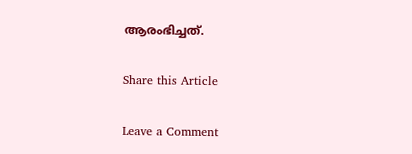ആരംഭിച്ചത്.

Share this Article

Leave a Comment